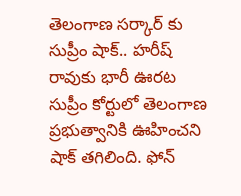తెలంగాణ సర్కార్ కు సుప్రీం షాక్.. హరీష్ రావుకు భారీ ఊరట
సుప్రీం కోర్టులో తెలంగాణ ప్రభుత్వానికి ఊహించని షాక్ తగిలింది. ఫోన్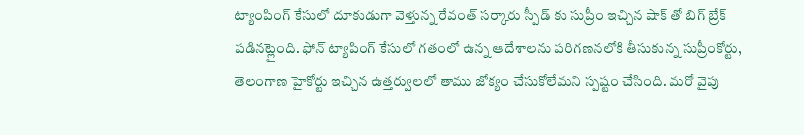ట్యాంపింగ్ కేసులో దూకుడుగా వెళ్తున్న రేవంత్ సర్కారు స్పీడ్ కు సుప్రీం ఇచ్చిన షాక్ తో బిగ్ బ్రేక్ పడినట్లైంది. ఫోన్ ట్యాపింగ్ కేసులో గతంలో ఉన్న ఆదేశాలను పరిగణనలోకి తీసుకున్న సుప్రీంకోర్టు, తెలంగాణ హైకోర్టు ఇచ్చిన ఉత్తర్వులలో తాము జోక్యం చేసుకోలేమని స్పష్టం చేసింది. మరో వైపు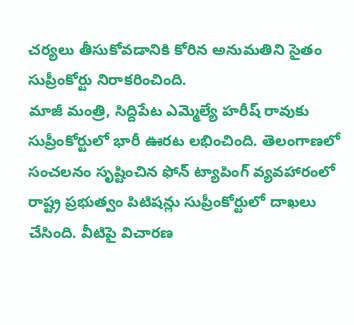చర్యలు తీసుకోవడానికి కోరిన అనుమతిని సైతం సుప్రీంకోర్టు నిరాకరించింది.
మాజీ మంత్రి, సిద్దిపేట ఎమ్మెల్యే హరీష్ రావుకు సుప్రీంకోర్టులో భారీ ఊరట లభించింది. తెలంగాణలో సంచలనం సృష్టించిన ఫోన్ ట్యాపింగ్ వ్యవహారంలో రాష్ట్ర ప్రభుత్వం పిటిషన్లు సుప్రీంకోర్టులో దాఖలు చేసింది. వీటిపై విచారణ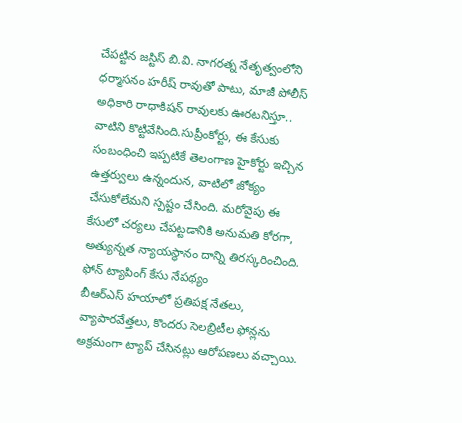చేపట్టిన జస్టిస్ బి.వి. నాగరత్న నేతృత్వంలోని ధర్మాసనం హరీష్ రావుతో పాటు, మాజీ పోలీస్ అధికారి రాధాకిషన్ రావులకు ఊరటనిస్తూ.. వాటిని కొట్టివేసింది.సుప్రీంకోర్టు, ఈ కేసుకు సంబంధించి ఇప్పటికే తెలంగాణ హైకోర్టు ఇచ్చిన ఉత్తర్వులు ఉన్నందున, వాటిలో జోక్యం చేసుకోలేమని స్పష్టం చేసింది. మరోవైపు ఈ కేసులో చర్యలు చేపట్టడానికి అనుమతి కోరగా, అత్యున్నత న్యాయస్థానం దాన్ని తిరస్కరించింది.
ఫోన్ ట్యాపింగ్ కేసు నేపథ్యం
బీఆర్ఎస్ హయాలో ప్రతిపక్ష నేతలు, వ్యాపారవేత్తలు, కొందరు సెలబ్రిటీల ఫోన్లను అక్రమంగా ట్యాప్ చేసినట్లు ఆరోపణలు వచ్చాయి.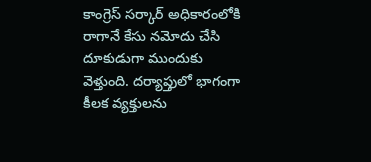కాంగ్రెస్ సర్కార్ అధికారంలోకి రాగానే కేసు నమోదు చేసి దూకుడుగా ముందుకు వెళ్తుంది. దర్యాప్తులో భాగంగా కీలక వ్యక్తులను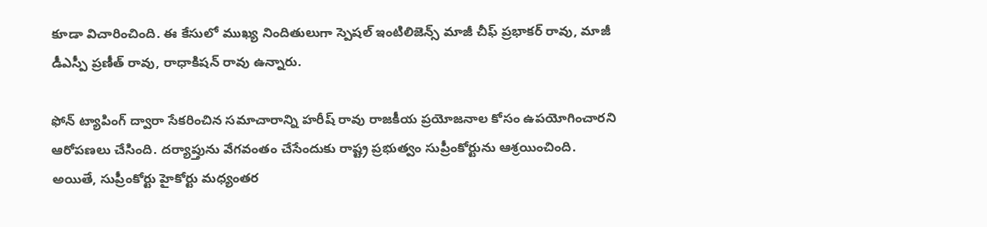కూడా విచారించింది. ఈ కేసులో ముఖ్య నిందితులుగా స్పెషల్ ఇంటిలిజెన్స్ మాజీ చీఫ్ ప్రభాకర్ రావు, మాజీ డీఎస్పీ ప్రణీత్ రావు, రాధాకిషన్ రావు ఉన్నారు.

ఫోన్ ట్యాపింగ్ ద్వారా సేకరించిన సమాచారాన్ని హరీష్ రావు రాజకీయ ప్రయోజనాల కోసం ఉపయోగించారని ఆరోపణలు చేసింది. దర్యాప్తును వేగవంతం చేసేందుకు రాష్ట్ర ప్రభుత్వం సుప్రీంకోర్టును ఆశ్రయించింది. అయితే, సుప్రీంకోర్టు హైకోర్టు మధ్యంతర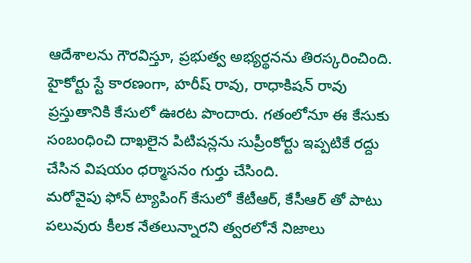ఆదేశాలను గౌరవిస్తూ, ప్రభుత్వ అభ్యర్థనను తిరస్కరించింది. హైకోర్టు స్టే కారణంగా, హరీష్ రావు, రాధాకిషన్ రావు ప్రస్తుతానికి కేసులో ఊరట పొందారు. గతంలోనూ ఈ కేసుకు సంబంధించి దాఖలైన పిటిషన్లను సుప్రీంకోర్టు ఇప్పటికే రద్దు చేసిన విషయం ధర్మాసనం గుర్తు చేసింది.
మరోవైపు ఫోన్ ట్యాపింగ్ కేసులో కేటీఆర్, కేసీఆర్ తో పాటు పలువురు కీలక నేతలున్నారని త్వరలోనే నిజాలు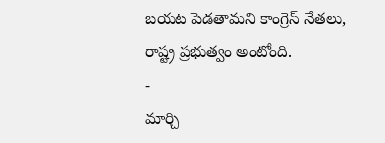బయట పెడతామని కాంగ్రెస్ నేతలు, రాష్ట్ర ప్రభుత్వం అంటోంది.
-
మార్చి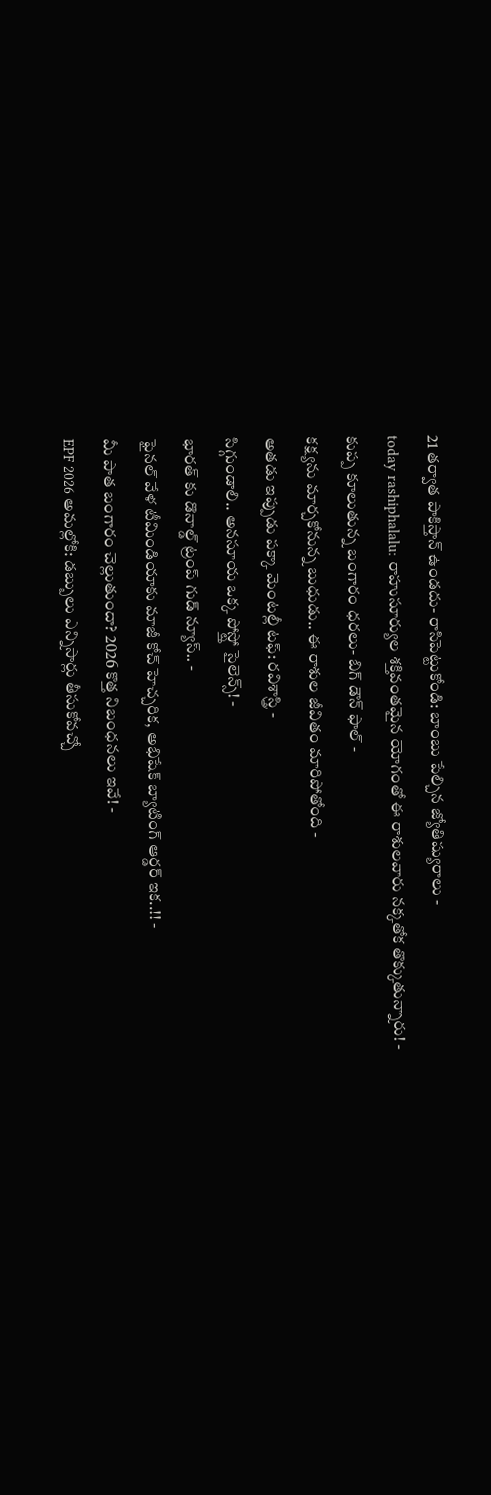21 తర్వాత పాకిస్తాన్ ఉండదు- రాసిపెట్టుకోండి: బాంబు పేల్చిన జ్యోతిష్యురాలు -
today rashiphalalu: రాహుసూర్యుల శక్తివంతమైన యోగంతో ఈ రాశులవారు నక్కతోక తొక్కుతున్నారు! -
కుప్ప కూలుతున్న బంగారం ధరలు- బిగ్ డౌన్ ఫాల్ -
కక్ష్యను మార్చకోనున్న బుధుడు.. ఈ రాశుల జీవితం మారిపోతోంది -
అతడు ఇప్పుడు పక్కా మెంటల్లీ టఫ్: రవిశాస్త్రి -
సిగ్గుండాలి.. అనసూయ ఒక్క పోస్ట్తో సైలెన్స్! -
భారత్ కు డొనాల్డ్ ట్రంప్ గుడ్ న్యూస్.. -
ఫైనల్ వేళ టీమిండియాకు మాజీ కోచ్ హెచ్చరిక, అభిషేక్ బ్యాటింగ్ ఆర్డర్ ఇక..!! -
మీ పాత బంగారం చెల్లుతుందా? 2026 కొత్త నిబంధనలు ఇవే! -
EPF 2026 అమల్లోకి: డబ్బులు ఎన్నిసార్లు తీసుకోవచ్చో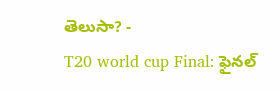తెలుసా? -
T20 world cup Final: ఫైనల్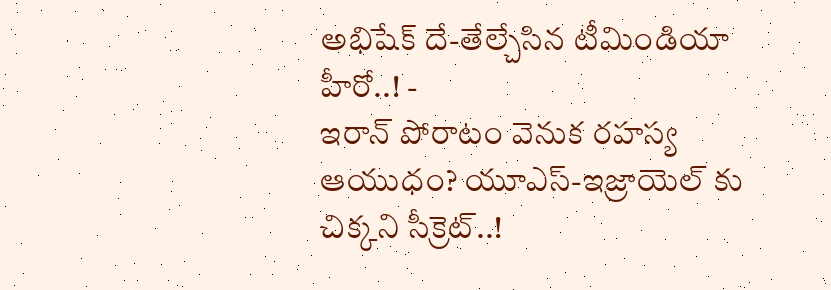అభిషేక్ దే-తేల్చేసిన టీమిండియా హీరో..! -
ఇరాన్ పోరాటం వెనుక రహస్య ఆయుధం? యూఎస్-ఇజ్రాయెల్ కు చిక్కని సీక్రెట్..!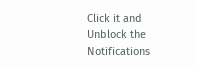Click it and Unblock the Notifications